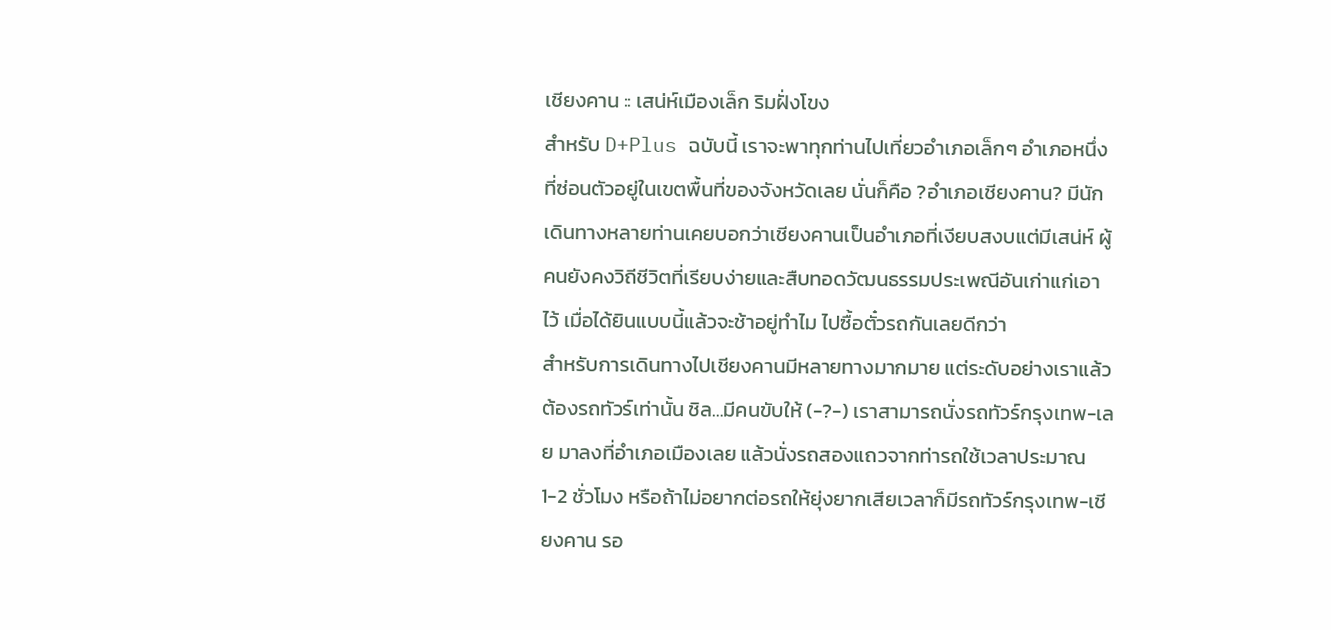เชียงคาน :: เสน่ห์เมืองเล็ก ริมฝั่งโขง
สำหรับ D+Plus ฉบับนี้ เราจะพาทุกท่านไปเที่ยวอำเภอเล็กๆ อำเภอหนึ่งที่ซ่อนตัวอยู่ในเขตพื้นที่ของจังหวัดเลย นั่นก็คือ ?อำเภอเชียงคาน? มีนักเดินทางหลายท่านเคยบอกว่าเชียงคานเป็นอำเภอที่เงียบสงบแต่มีเสน่ห์ ผู้คนยังคงวิถีชีวิตที่เรียบง่ายและสืบทอดวัฒนธรรมประเพณีอันเก่าแก่เอาไว้ เมื่อได้ยินแบบนี้แล้วจะช้าอยู่ทำไม ไปซื้อตั๋วรถกันเลยดีกว่า
สำหรับการเดินทางไปเชียงคานมีหลายทางมากมาย แต่ระดับอย่างเราแล้ว ต้องรถทัวร์เท่านั้น ชิล…มีคนขับให้ (-?-) เราสามารถนั่งรถทัวร์กรุงเทพ-เลย มาลงที่อำเภอเมืองเลย แล้วนั่งรถสองแถวจากท่ารถใช้เวลาประมาณ 1-2 ชั่วโมง หรือถ้าไม่อยากต่อรถให้ยุ่งยากเสียเวลาก็มีรถทัวร์กรุงเทพ-เชียงคาน รอ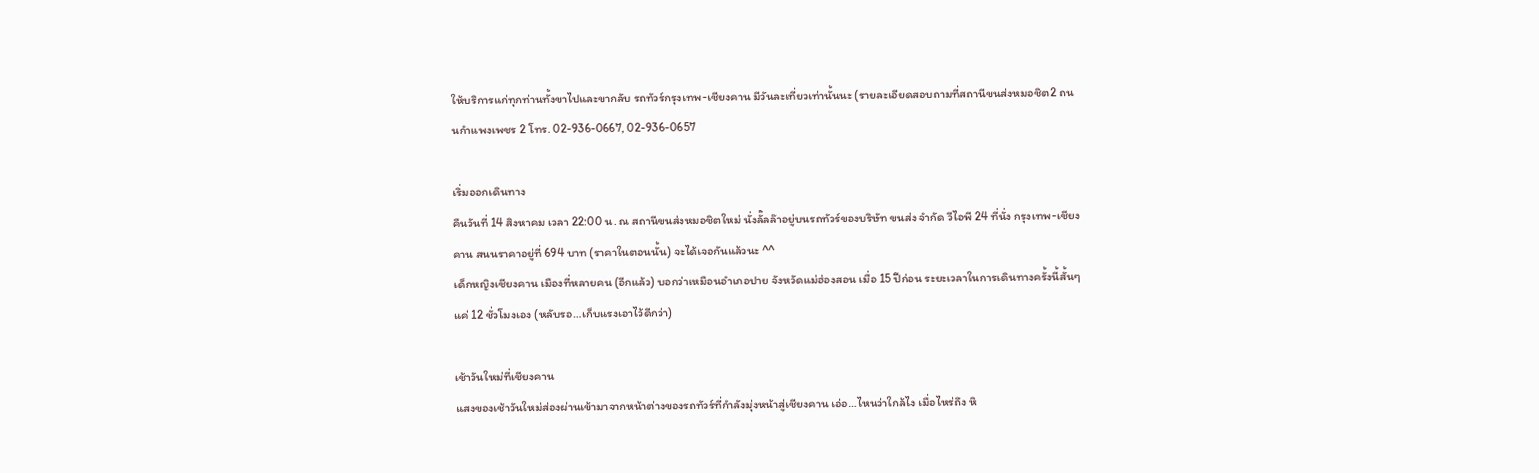ให้บริการแก่ทุกท่านทั้งขาไปและขากลับ รถทัวร์กรุงเทพ-เชียงคาน มีวันละเที่ยวเท่านั้นนะ (รายละเอียดสอบถามที่สถานีขนส่งหมอชิต2 ถนนกำแพงเพชร 2 โทร. 02-936-0667, 02-936-0657

เริ่มออกเดินทาง
คืนวันที่ 14 สิงหาคม เวลา 22:00 น. ณ สถานีขนส่งหมอชิตใหม่ นั่งลั๊ลล๊าอยู่บนรถทัวร์ของบริษัท ขนส่ง จำกัด วีไอพี 24 ที่นั่ง กรุงเทพ-เชียงคาน สนนราคาอยู่ที่ 694 บาท (ราคาในตอนนั้น) จะได้เจอกันแล้วนะ ^^
เด็กหญิงเชียงคาน เมืองที่หลายคน (อีกแล้ว) บอกว่าเหมือนอำเภอปาย จังหวัดแม่ฮ่องสอน เมื่อ 15 ปีก่อน ระยะเวลาในการเดินทางครั้งนี้สั้นๆ แค่ 12 ชั่วโมงเอง (หลับรอ…เก็บแรงเอาไว้ดีกว่า)

เช้าวันใหม่ที่เชียงคาน
แสงของเช้าวันใหม่ส่องผ่านเข้ามาจากหน้าต่างของรถทัวร์ที่กำลังมุ่งหน้าสู่เชียงคาน เอ่อ…ไหนว่าใกล้ไง เมื่อไหร่ถึง หิ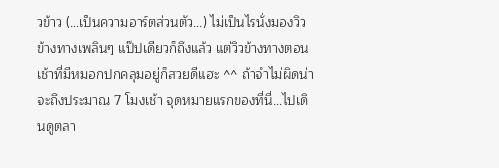วข้าว (…เป็นความอาร์ตส่วนตัว…) ไม่เป็นไรนั่งมองวิวข้างทางเพลินๆ แป๊ปเดียวก็ถึงแล้ว แต่วิวข้างทางตอนเช้าที่มีหมอกปกคลุมอยู่ก็สวยดีแฮะ ^^ ถ้าจำไม่ผิดน่าจะถึงประมาณ 7 โมงเช้า จุดหมายแรกของที่นี่…ไปเดินดูตลา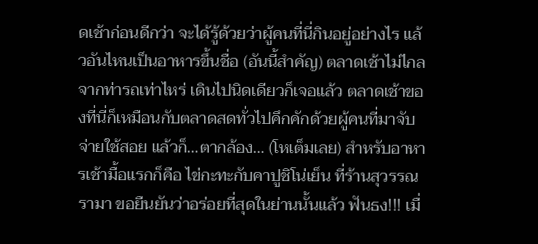ดเช้าก่อนดีกว่า จะได้รู้ด้วยว่าผู้คนที่นี่กินอยู่อย่างไร แล้วอันไหนเป็นอาหารขึ้นชื่อ (อันนี้สำคัญ) ตลาดเช้าไม่ไกลจากท่ารถเท่าไหร่ เดินไปนิดเดียวก็เจอแล้ว ตลาดเช้าของที่นี่ก็เหมือนกับตลาดสดทั่วไปคึกคักด้วยผู้คนที่มาจับจ่ายใช้สอย แล้วก็…ตากล้อง… (โหเต็มเลย) สำหรับอาหารเช้ามื้อแรกก็คือ ไข่กะทะกับคาปูชิโน่เย็น ที่ร้านสุวรรณรามา ขอยืนยันว่าอร่อยที่สุดในย่านนั้นแล้ว ฟันธง!!! เมื่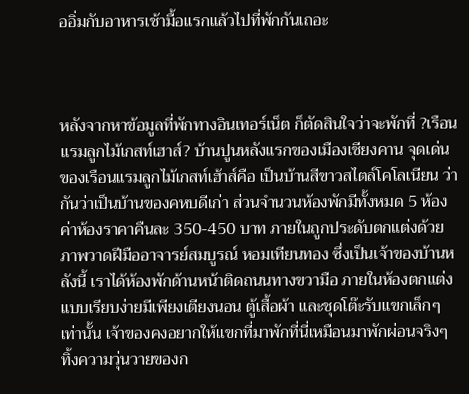ออิ่มกับอาหารเช้ามื้อแรกแล้วไปที่พักกันเถอะ



หลังจากหาข้อมูลที่พักทางอินเทอร์เน็ต ก็ตัดสินใจว่าจะพักที่ ?เรือนแรมลูกไม้เกสท์เฮาส์? บ้านปูนหลังแรกของเมืองเชียงคาน จุดเด่นของเรือนแรมลูกไม้เกสท์เฮ้าส์คือ เป็นบ้านสีขาวสไตล์โคโลเนียน ว่ากันว่าเป็นบ้านของคหบดีเก่า ส่วนจำนวนห้องพักมีทั้งหมด 5 ห้อง ค่าห้องราคาคืนละ 350-450 บาท ภายในถูกประดับตกแต่งด้วยภาพวาดฝีมืออาจารย์สมบูรณ์ หอมเทียนทอง ซึ่งเป็นเจ้าของบ้านหลังนี้ เราได้ห้องพักด้านหน้าติดถนนทางขวามือ ภายในห้องตกแต่งแบบเรียบง่ายมีเพียงเตียงนอน ตู้เสื้อผ้า และชุดโต๊ะรับแขกเล็กๆ เท่านั้น เจ้าของคงอยากให้แขกที่มาพักที่นี่เหมือนมาพักผ่อนจริงๆ ทิ้งความวุ่นวายของก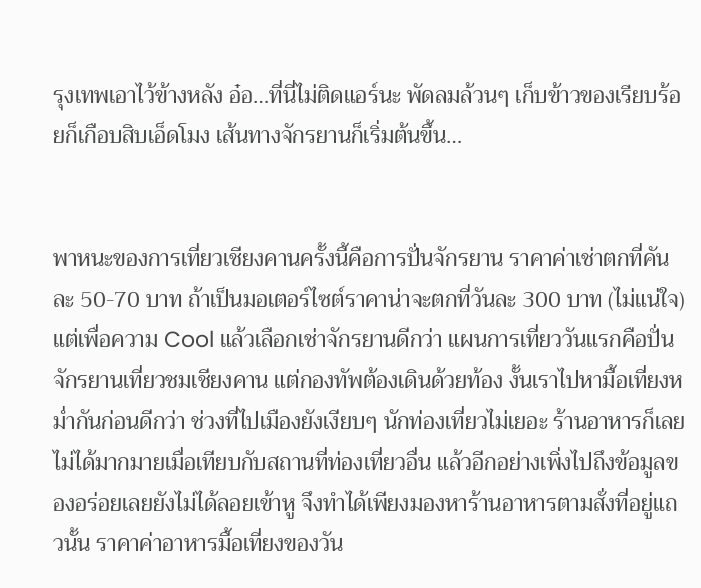รุงเทพเอาไว้ข้างหลัง อ๋อ…ที่นี่ไม่ติดแอร์นะ พัดลมล้วนๆ เก็บข้าวของเรียบร้อยก็เกือบสิบเอ็ดโมง เส้นทางจักรยานก็เริ่มต้นขึ้น…


พาหนะของการเที่ยวเชียงคานครั้งนี้คือการปั่นจักรยาน ราคาค่าเช่าตกที่คันละ 50-70 บาท ถ้าเป็นมอเตอร์ไซต์ราคาน่าจะตกที่วันละ 300 บาท (ไม่แน่ใจ) แต่เพื่อความ Cool แล้วเลือกเช่าจักรยานดีกว่า แผนการเที่ยววันแรกคือปั่นจักรยานเที่ยวชมเชียงคาน แต่กองทัพต้องเดินด้วยท้อง งั้นเราไปหามื้อเที่ยงหม่ำกันก่อนดีกว่า ช่วงที่ไปเมืองยังเงียบๆ นักท่องเที่ยวไม่เยอะ ร้านอาหารก็เลยไม่ได้มากมายเมื่อเทียบกับสถานที่ท่องเที่ยวอื่น แล้วอีกอย่างเพิ่งไปถึงข้อมูลของอร่อยเลยยังไม่ได้ลอยเข้าหู จึงทำได้เพียงมองหาร้านอาหารตามสั่งที่อยู่แถวนั้น ราคาค่าอาหารมื้อเที่ยงของวัน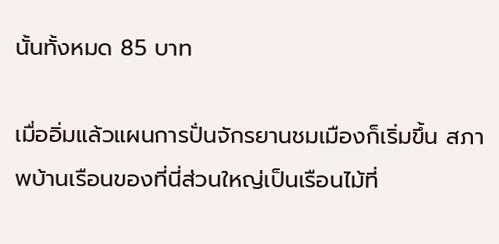นั้นทั้งหมด 85 บาท

เมื่ออิ่มแล้วแผนการปั่นจักรยานชมเมืองก็เริ่มขึ้น สภาพบ้านเรือนของที่นี่ส่วนใหญ่เป็นเรือนไม้ที่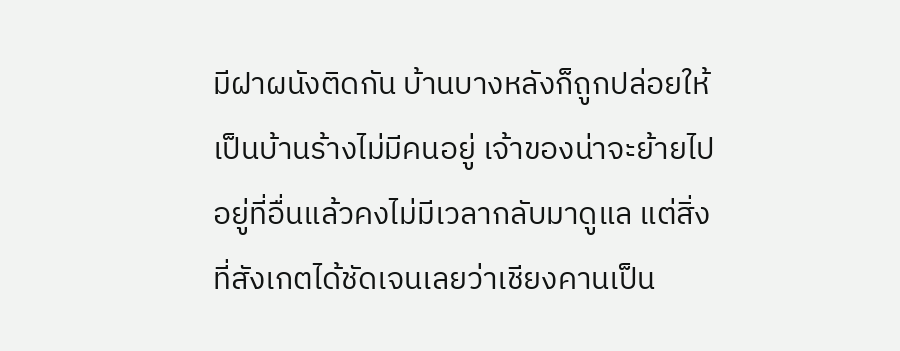มีฝาผนังติดกัน บ้านบางหลังก็ถูกปล่อยให้เป็นบ้านร้างไม่มีคนอยู่ เจ้าของน่าจะย้ายไปอยู่ที่อื่นแล้วคงไม่มีเวลากลับมาดูแล แต่สิ่งที่สังเกตได้ชัดเจนเลยว่าเชียงคานเป็น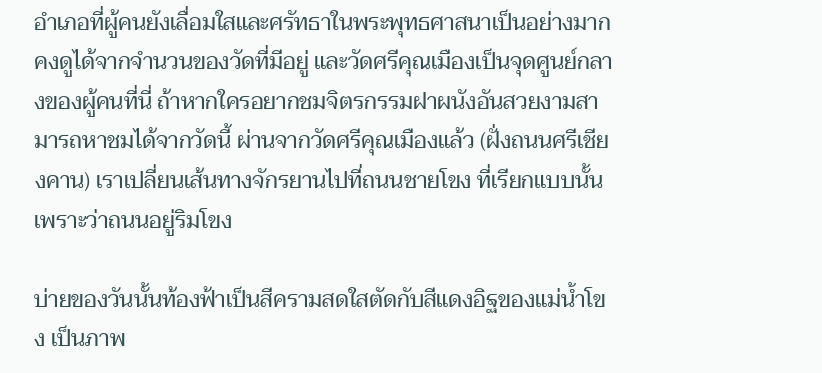อำเภอที่ผู้คนยังเลื่อมใสและศรัทธาในพระพุทธศาสนาเป็นอย่างมาก คงดูได้จากจำนวนของวัดที่มีอยู่ และวัดศรีคุณเมืองเป็นจุดศูนย์กลางของผู้คนที่นี่ ถ้าหากใครอยากชมจิตรกรรมฝาผนังอันสวยงามสามารถหาชมได้จากวัดนี้ ผ่านจากวัดศรีคุณเมืองแล้ว (ฝั่งถนนศรีเชียงคาน) เราเปลี่ยนเส้นทางจักรยานไปที่ถนนชายโขง ที่เรียกแบบนั้นเพราะว่าถนนอยู่ริมโขง

บ่ายของวันนั้นท้องฟ้าเป็นสีครามสดใสตัดกับสีแดงอิฐของแม่น้ำโขง เป็นภาพ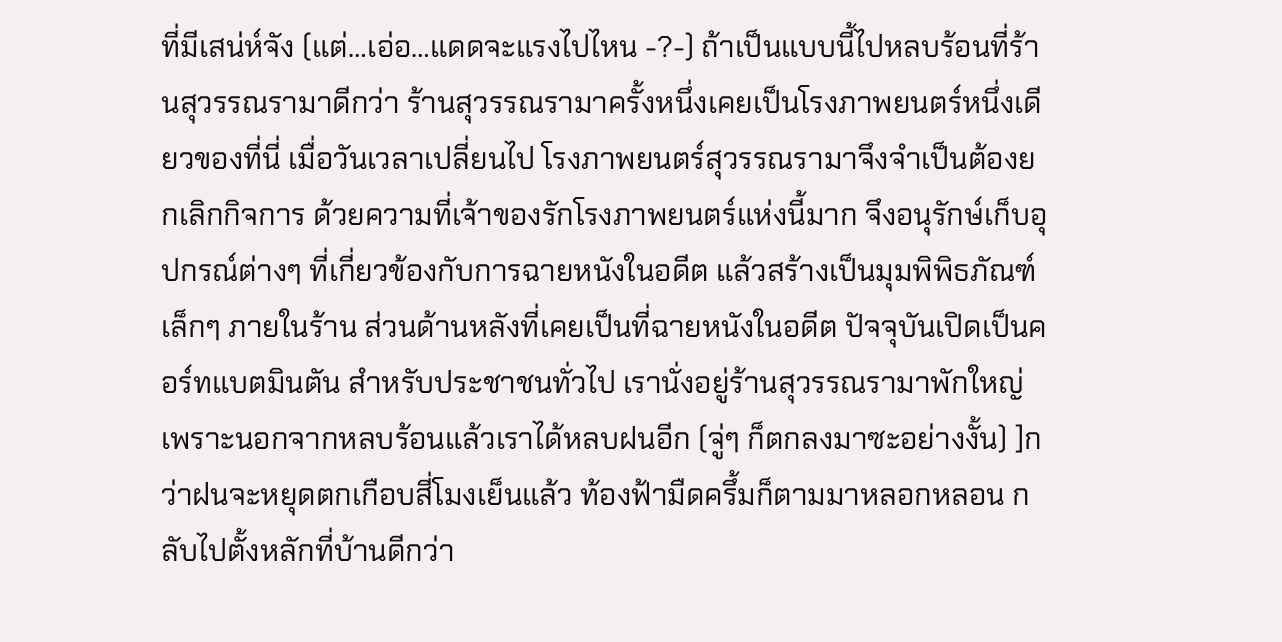ที่มีเสน่ห์จัง (แต่…เอ่อ…แดดจะแรงไปไหน -?-) ถ้าเป็นแบบนี้ไปหลบร้อนที่ร้านสุวรรณรามาดีกว่า ร้านสุวรรณรามาครั้งหนึ่งเคยเป็นโรงภาพยนตร์หนึ่งเดียวของที่นี่ เมื่อวันเวลาเปลี่ยนไป โรงภาพยนตร์สุวรรณรามาจึงจำเป็นต้องยกเลิกกิจการ ด้วยความที่เจ้าของรักโรงภาพยนตร์แห่งนี้มาก จึงอนุรักษ์เก็บอุปกรณ์ต่างๆ ที่เกี่ยวข้องกับการฉายหนังในอดีต แล้วสร้างเป็นมุมพิพิธภัณฑ์เล็กๆ ภายในร้าน ส่วนด้านหลังที่เคยเป็นที่ฉายหนังในอดีต ปัจจุบันเปิดเป็นคอร์ทแบตมินตัน สำหรับประชาชนทั่วไป เรานั่งอยู่ร้านสุวรรณรามาพักใหญ่ เพราะนอกจากหลบร้อนแล้วเราได้หลบฝนอีก (จู่ๆ ก็ตกลงมาซะอย่างงั้น) ]กว่าฝนจะหยุดตกเกือบสี่โมงเย็นแล้ว ท้องฟ้ามืดครึ้มก็ตามมาหลอกหลอน กลับไปตั้งหลักที่บ้านดีกว่า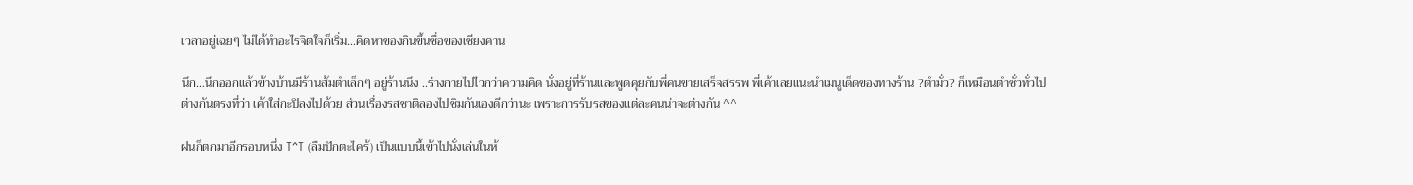เวลาอยู่เฉยๆ ไม่ได้ทำอะไรจิตใจก็เริ่ม…คิดหาของกินขึ้นชื่อของเชียงคาน

นึก…นึกออกแล้วข้างบ้านมีร้านส้มตำเล็กๆ อยู่ร้านนึง ..ร่างกายไปไวกว่าความคิด นั่งอยู่ที่ร้านและพูดคุยกับพี่คนขายเสร็จสรรพ พี่เค้าเลยแนะนำเมนูเด็ดของทางร้าน ?ตำมั่ว? ก็เหมือนตำซั่วทั่วไปต่างกันตรงที่ว่า เค้าใส่กะปิลงไปด้วย ส่วนเรื่องรสชาติลองไปชิมกันเองดีกว่านะ เพราะการรับรสของแต่ละคนน่าจะต่างกัน ^^

ฝนก็ตกมาอีกรอบหนึ่ง T^T (ลืมปักตะไคร้) เป็นแบบนี้เข้าไปนั่งเล่นในห้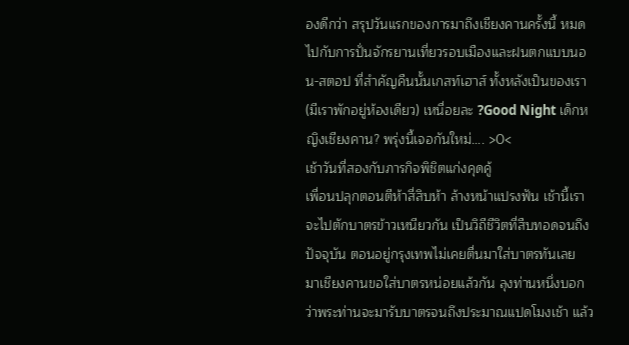องดีกว่า สรุปวันแรกของการมาถึงเชียงคานครั้งนี้ หมดไปกับการปั่นจักรยานเที่ยวรอบเมืองและฝนตกแบบนอน-สตอป ที่สำคัญคืนนั้นเกสท์เฮาส์ ทั้งหลังเป็นของเรา (มีเราพักอยู่ห้องเดียว) เหนื่อยละ ?Good Night เด็กหญิงเชียงคาน? พรุ่งนี้เจอกันใหม่…. >0<
เช้าวันที่สองกับภารกิจพิชิตแก่งคุดคู้
เพื่อนปลุกตอนตีห้าสี่สิบห้า ล้างหน้าแปรงฟัน เช้านี้เราจะไปตักบาตรข้าวเหนียวกัน เป็นวิถีชีวิตที่สืบทอดจนถึงปัจจุบัน ตอนอยู่กรุงเทพไม่เคยตื่นมาใส่บาตรทันเลย มาเชียงคานขอใส่บาตรหน่อยแล้วกัน ลุงท่านหนึ่งบอกว่าพระท่านจะมารับบาตรจนถึงประมาณแปดโมงเช้า แล้ว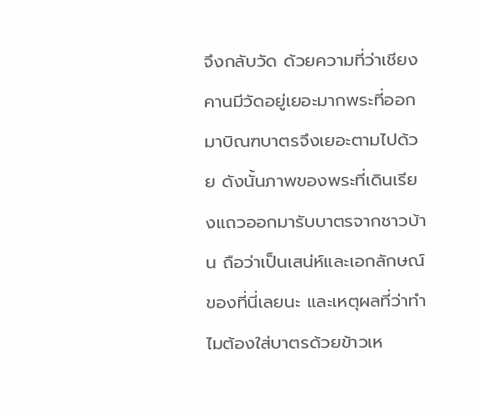จึงกลับวัด ด้วยความที่ว่าเชียงคานมีวัดอยู่เยอะมากพระที่ออกมาบิณฑบาตรจึงเยอะตามไปด้วย ดังนั้นภาพของพระที่เดินเรียงแถวออกมารับบาตรจากชาวบ้าน ถือว่าเป็นเสน่ห์และเอกลักษณ์ของที่นี่เลยนะ และเหตุผลที่ว่าทำไมต้องใส่บาตรด้วยข้าวเห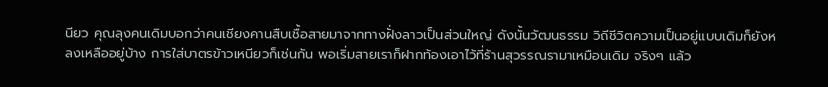นียว คุณลุงคนเดิมบอกว่าคนเชียงคานสืบเชื้อสายมาจากทางฝั่งลาวเป็นส่วนใหญ่ ดังนั้นวัฒนธรรม วิถีชีวิตความเป็นอยู่แบบเดิมก็ยังหลงเหลืออยู่บ้าง การใส่บาตรข้าวเหนียวก็เช่นกัน พอเริ่มสายเราก็ฝากท้องเอาไว้ที่ร้านสุวรรณรามาเหมือนเดิม จริงๆ แล้ว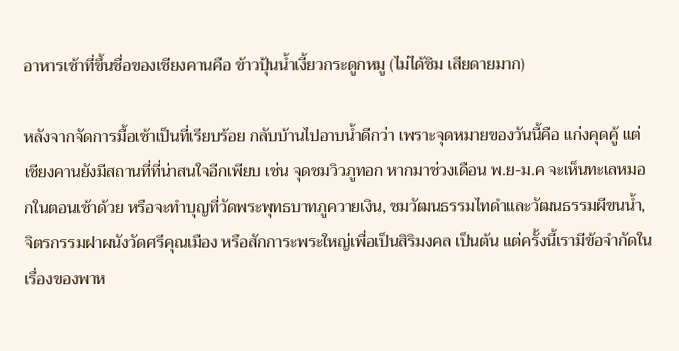อาหารเช้าที่ขึ้นชื่อของเชียงคานคือ ข้าวปุ้นน้ำเงี้ยวกระดูกหมู (ไม่ได้ชิม เสียดายมาก)

หลังจากจัดการมื้อเช้าเป็นที่เรียบร้อย กลับบ้านไปอาบน้ำดีกว่า เพราะจุดหมายของวันนี้คือ แก่งคุดคู้ แต่เชียงคานยังมีสถานที่ที่น่าสนใจอีกเพียบ เช่น จุดชมวิวภูทอก หากมาช่วงเดือน พ.ย-ม.ค จะเห็นทะเลหมอกในตอนเช้าด้วย หรือจะทำบุญที่วัดพระพุทธบาทภูควายเงิน, ชมวัฒนธรรมไทดำและวัฒนธรรมผีขนน้ำ, จิตรกรรมฝาผนังวัดศรีคุณเมือง หรือสักการะพระใหญ่เพื่อเป็นสิริมงคล เป็นต้น แต่ครั้งนี้เรามีข้อจำกัดในเรื่องของพาห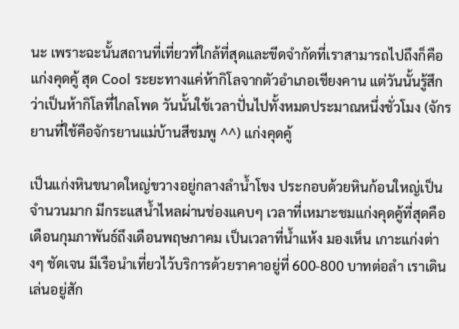นะ เพราะฉะนั้นสถานที่เที่ยวที่ใกล้ที่สุดและขีดจำกัดที่เราสามารถไปถึงก็คือ แก่งคุดคู้ สุด Cool ระยะทางแค่ห้ากิโลจากตัวอำเภอเชียงคาน แต่วันนั้นรู้สึกว่าเป็นห้ากิโลที่ไกลโพด วันนั้นใช้เวลาปั่นไปทั้งหมดประมาณหนึ่งชั่วโมง (จักรยานที่ใช้คือจักรยานแม่บ้านสีชมพู ^^) แก่งคุดคู้

เป็นแก่งหินขนาดใหญ่ขวางอยู่กลางลำน้ำโขง ประกอบด้วยหินก้อนใหญ่เป็นจำนวนมาก มีกระแสน้ำไหลผ่านช่องแคบๆ เวลาที่เหมาะชมแก่งคุดคู้ที่สุดคือ เดือนกุมภาพันธ์ถึงเดือนพฤษภาคม เป็นเวลาที่น้ำแห้ง มองเห็น เกาะแก่งต่างๆ ชัดเจน มีเรือนำเที่ยวไว้บริการด้วยราคาอยู่ที่ 600-800 บาทต่อลำ เราเดินเล่นอยู่สัก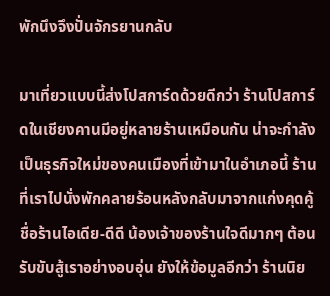พักนึงจึงปั่นจักรยานกลับ

มาเที่ยวแบบนี้ส่งโปสการ์ดด้วยดีกว่า ร้านโปสการ์ดในเชียงคานมีอยู่หลายร้านเหมือนกัน น่าจะกำลังเป็นธุรกิจใหม่ของคนเมืองที่เข้ามาในอำเภอนี้ ร้านที่เราไปนั่งพักคลายร้อนหลังกลับมาจากแก่งคุดคู้ ชื่อร้านไอเดีย-ดีดี น้องเจ้าของร้านใจดีมากๆ ต้อนรับขับสู้เราอย่างอบอุ่น ยังให้ข้อมูลอีกว่า ร้านนิย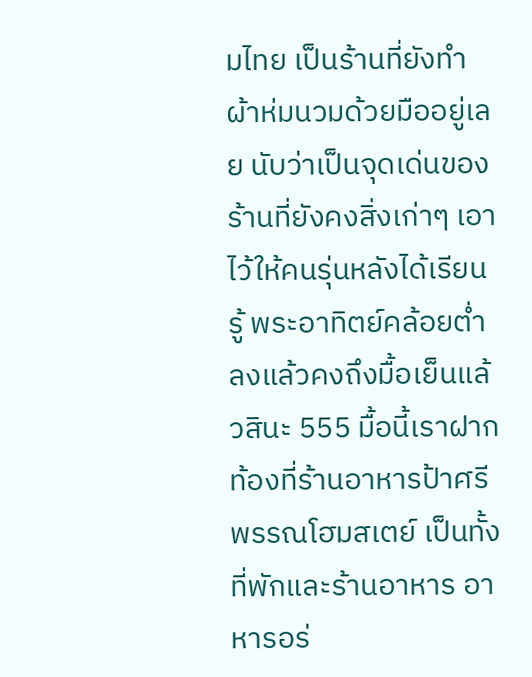มไทย เป็นร้านที่ยังทำผ้าห่มนวมด้วยมืออยู่เลย นับว่าเป็นจุดเด่นของร้านที่ยังคงสิ่งเก่าๆ เอาไว้ให้คนรุ่นหลังได้เรียนรู้ พระอาทิตย์คล้อยต่ำลงแล้วคงถึงมื้อเย็นแล้วสินะ 555 มื้อนี้เราฝากท้องที่ร้านอาหารป้าศรีพรรณโฮมสเตย์ เป็นทั้งที่พักและร้านอาหาร อาหารอร่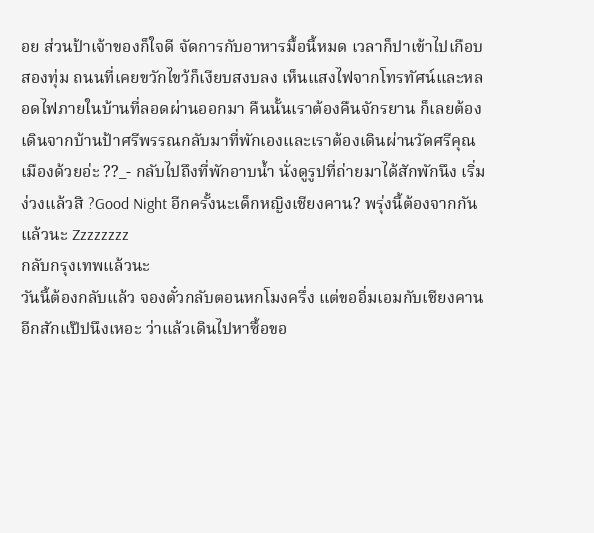อย ส่วนป้าเจ้าของก็ใจดี จัดการกับอาหารมื้อนี้หมด เวลาก็ปาเข้าไปเกือบสองทุ่ม ถนนที่เคยขวักไขว้ก็เงียบสงบลง เห็นแสงไฟจากโทรทัศน์และหลอดไฟภายในบ้านที่ลอดผ่านออกมา คืนนั้นเราต้องคืนจักรยาน ก็เลยต้องเดินจากบ้านป้าศรีพรรณกลับมาที่พักเองและเราต้องเดินผ่านวัดศรีคุณเมืองด้วยอ่ะ ??_- กลับไปถึงที่พักอาบน้ำ นั่งดูรูปที่ถ่ายมาได้สักพักนึง เริ่มง่วงแล้วสิ ?Good Night อีกครั้งนะเด็กหญิงเชียงคาน? พรุ่งนี้ต้องจากกันแล้วนะ Zzzzzzzz
กลับกรุงเทพแล้วนะ
วันนี้ต้องกลับแล้ว จองตั๋วกลับตอนหกโมงครึ่ง แต่ขออิ่มเอมกับเชียงคานอีกสักแป๊ปนึงเหอะ ว่าแล้วเดินไปหาซื้อขอ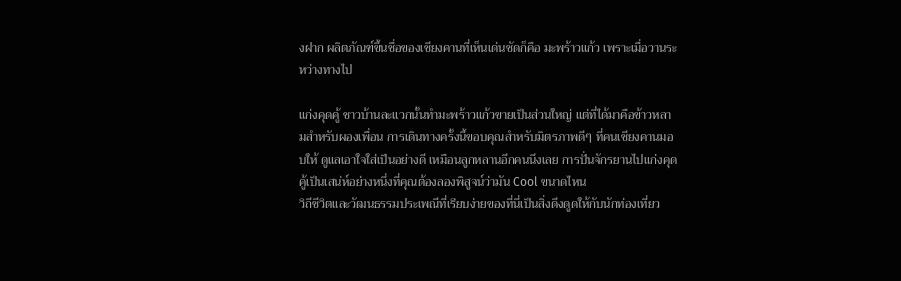งฝาก ผลิตภัณฑ์ขึ้นชื่อของเชียงคานที่เห็นเด่นชัดก็คือ มะพร้าวแก้ว เพราะเมื่อวานระหว่างทางไป

แก่งคุดคู้ ชาวบ้านละแวกนั้นทำมะพร้าวแก้วขายเป็นส่วนใหญ่ แต่ที่ได้มาคือข้าวหลามสำหรับผองเพื่อน การเดินทางครั้งนี้ขอบคุณสำหรับมิตรภาพดีๆ ที่คนเชียงคานมอบให้ ดูแลเอาใจใส่เป็นอย่างดี เหมือนลูกหลานอีกคนนึงเลย การปั่นจักรยานไปแก่งคุดคู้เป็นเสน่ห์อย่างหนึ่งที่คุณต้องลองพิสูจน์ว่ามัน Cool ขนาดไหน
วิถีชีวิตและวัฒนธรรมประเพณีที่เรียบง่ายของที่นี่เป็นสิ่งดึงดูดให้กับนักท่องเที่ยว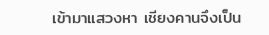เข้ามาแสวงหา เชียงคานจึงเป็น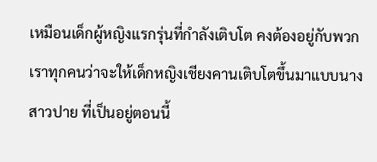เหมือนเด็กผู้หญิงแรกรุ่นที่กำลังเติบโต คงต้องอยู่กับพวกเราทุกคนว่าจะให้เด็กหญิงเชียงคานเติบโตขึ้นมาแบบนางสาวปาย ที่เป็นอยู่ตอนนี้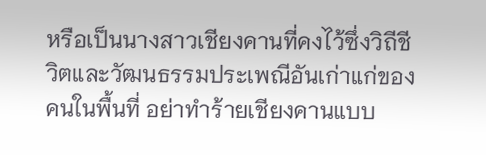หรือเป็นนางสาวเชียงคานที่คงไว้ซึ่งวิถีชีวิตและวัฒนธรรมประเพณีอันเก่าแก่ของคนในพื้นที่ อย่าทำร้ายเชียงคานแบบ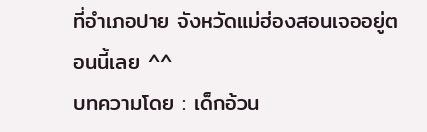ที่อำเภอปาย จังหวัดแม่ฮ่องสอนเจออยู่ตอนนี้เลย ^^
บทความโดย : เด็กอ้วน